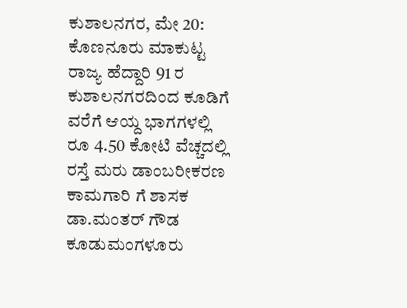ಕುಶಾಲನಗರ, ಮೇ 20: ಕೊಣನೂರು ಮಾಕುಟ್ಟ ರಾಜ್ಯ ಹೆದ್ದಾರಿ 91 ರ ಕುಶಾಲನಗರದಿಂದ ಕೂಡಿಗೆ ವರೆಗೆ ಆಯ್ದ ಭಾಗಗಳಲ್ಲಿ ರೂ 4.50 ಕೋಟಿ ವೆಚ್ಚದಲ್ಲಿ ರಸ್ತೆ ಮರು ಡಾಂಬರೀಕರಣ ಕಾಮಗಾರಿ ಗೆ ಶಾಸಕ ಡಾ.ಮಂತರ್ ಗೌಡ ಕೂಡುಮಂಗಳೂರು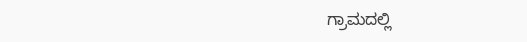ಗ್ರಾಮದಲ್ಲಿ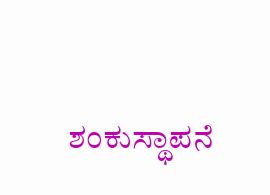ಶಂಕುಸ್ಥಾಪನೆ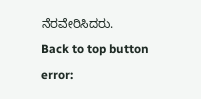ನೆರವೇರಿಸಿದರು.
Back to top button
error: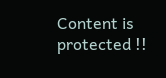Content is protected !!